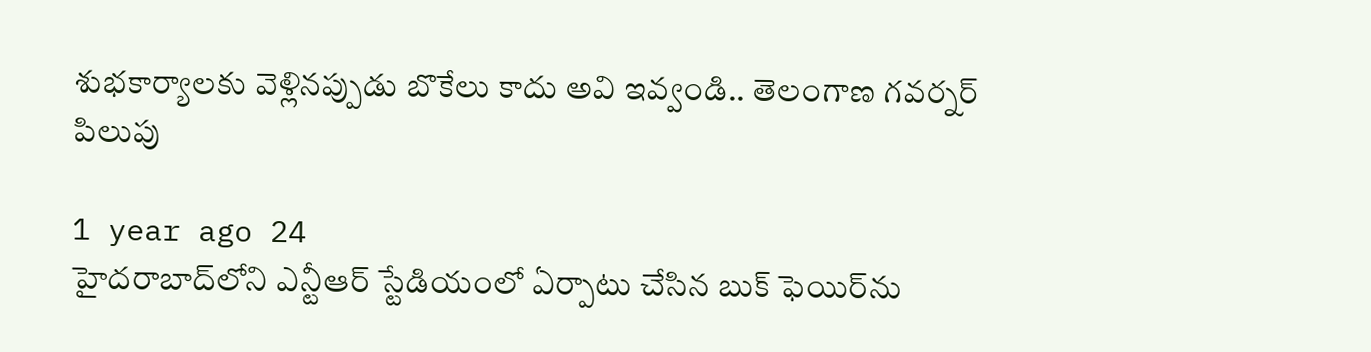శుభకార్యాలకు వెళ్లినప్పుడు బొకేలు కాదు అవి ఇవ్వండి.. తెలంగాణ గవర్నర్ పిలుపు

1 year ago 24
హైదరాబాద్‌లోని ఎన్టీఆర్ స్టేడియంలో ఏర్పాటు చేసిన బుక్ ఫెయిర్‌ను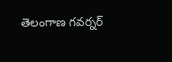తెలంగాణ గవర్నర్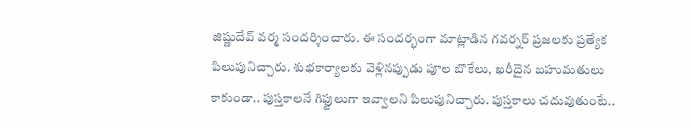జిష్ణుదేవ్ వర్మ సందర్శించారు. ఈ సందర్భంగా మాట్లాడిన గవర్నర్ ప్రజలకు ప్రత్యేక పిలుపునిచ్చారు. శుభకార్యాలకు వెళ్లినప్పుడు పూల బొకేలు, ఖరీదైన బహుమతులు కాకుండా.. పుస్తకాలనే గిఫ్టులుగా ఇవ్వాలని పిలుపునిచ్చారు. పుస్తకాలు చదువుతుంటే..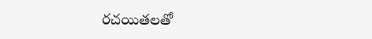రచయితలతో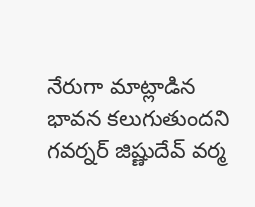నేరుగా మాట్లాడిన భావన కలుగుతుందని గవర్నర్ జిష్ణుదేవ్ వర్మ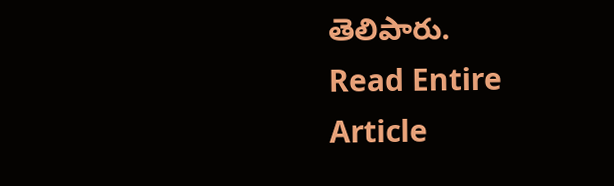తెలిపారు.
Read Entire Article